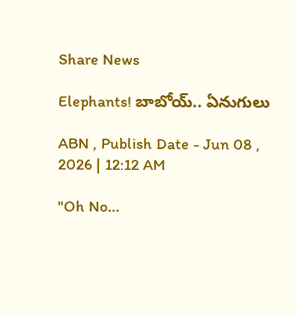Share News

Elephants! బాబోయ్‌.. ఏనుగులు

ABN , Publish Date - Jun 08 , 2026 | 12:12 AM

"Oh No...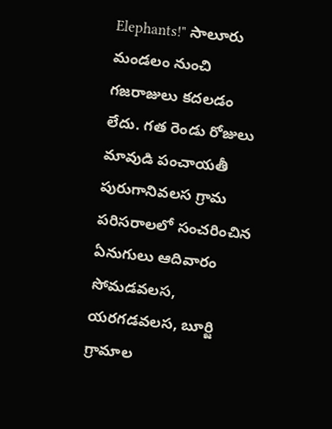Elephants!" సాలూరు మండలం నుంచి గజరాజులు కదలడం లేదు. గత రెండు రోజులు మావుడి పంచాయతీ పురుగానివలస గ్రామ పరిసరాలలో సంచరించిన ఏనుగులు ఆదివారం సోమడవలస, యరగడవలస, బూర్జి గ్రామాల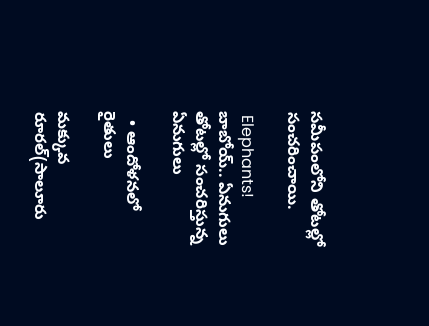సమీపంలోని తోటల్లో సంచరించాయి.

 Elephants! బాబోయ్‌.. ఏనుగులు
తోటల్లో సంచరిస్తున్న ఏనుగులు

  • ఆందోళనలో రైతులు

మక్కువ రూరల్‌(సాలూరు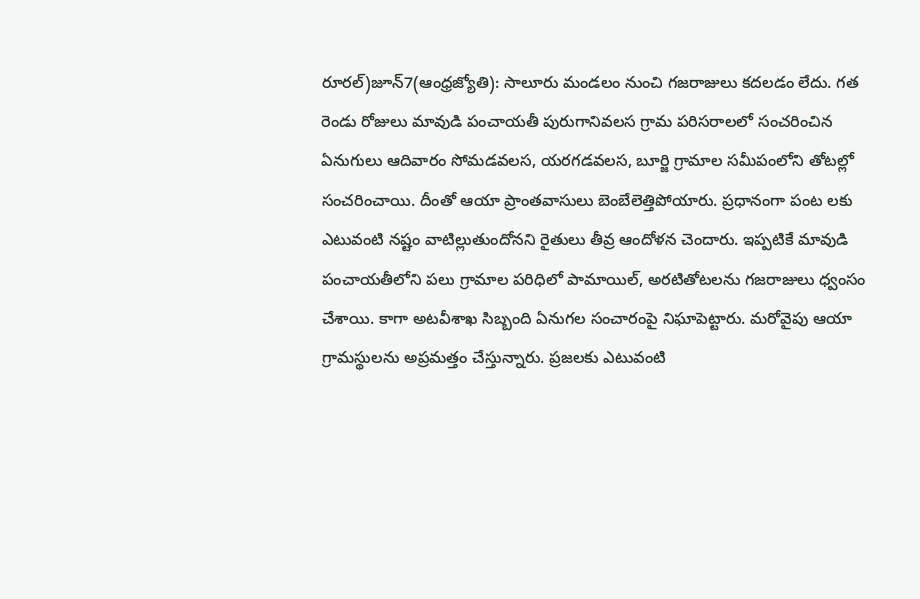రూరల్‌)జూన్‌7(ఆంధ్రజ్యోతి): సాలూరు మండలం నుంచి గజరాజులు కదలడం లేదు. గత రెండు రోజులు మావుడి పంచాయతీ పురుగానివలస గ్రామ పరిసరాలలో సంచరించిన ఏనుగులు ఆదివారం సోమడవలస, యరగడవలస, బూర్జి గ్రామాల సమీపంలోని తోటల్లో సంచరించాయి. దీంతో ఆయా ప్రాంతవాసులు బెంబేలెత్తిపోయారు. ప్రధానంగా పంట లకు ఎటువంటి నష్టం వాటిల్లుతుందోనని రైతులు తీవ్ర ఆందోళన చెందారు. ఇప్పటికే మావుడి పంచాయతీలోని పలు గ్రామాల పరిధిలో పామాయిల్‌, అరటితోటలను గజరాజులు ధ్వంసం చేశాయి. కాగా అటవీశాఖ సిబ్బంది ఏనుగల సంచారంపై నిఘాపెట్టారు. మరోవైపు ఆయా గ్రామస్థులను అప్రమత్తం చేస్తున్నారు. ప్రజలకు ఎటువంటి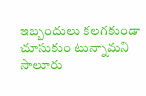ఇబ్బందులు కలగకుండా చూసుకుం టున్నామని సాలూరు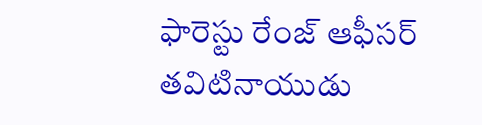ఫారెస్టు రేంజ్‌ ఆఫీసర్‌ తవిటినాయుడు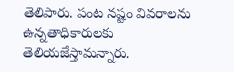తెలిపారు. పంట నష్టం వివరాలను ఉన్నతాధికారులకు తెలియజేస్తామన్నారు.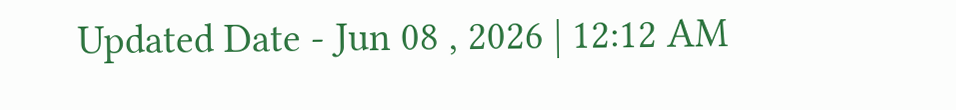Updated Date - Jun 08 , 2026 | 12:12 AM